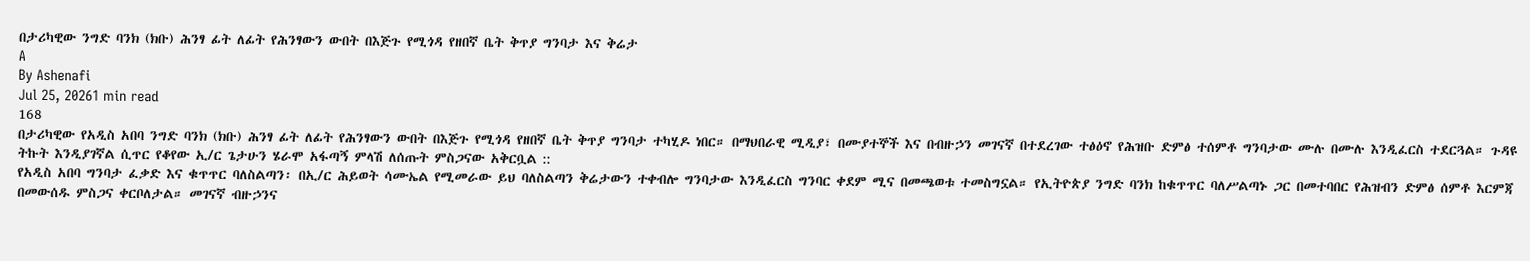በታሪካዊው ንግድ ባንክ (ክቡ) ሕንፃ ፊት ለፊት የሕንፃውን ውበት በእጅጉ የሚጎዳ የዘበኛ ቤት ቅጥያ ግንባታ እና ቅሬታ
A
By Ashenafi
Jul 25, 20261 min read
168
በታሪካዊው የአዲስ አበባ ንግድ ባንክ (ክቡ) ሕንፃ ፊት ለፊት የሕንፃውን ውበት በእጅጉ የሚጎዳ የዘበኛ ቤት ቅጥያ ግንባታ ተካሂዶ ነበር። በማህበራዊ ሚዲያ፣ በሙያተኞች እና በብዙኃን መገናኛ በተደረገው ተፅዕኖ የሕዝቡ ድምፅ ተሰምቶ ግንባታው ሙሉ በሙሉ እንዲፈርስ ተደርጓል። ጉዳዩ ትኩት እንዲያገኛል ሲጥር የቆየው ኢ/ር ጌታሁን ሄራሞ አፋጣኝ ምላሽ ለሰጡት ምስጋናው አቅርቧል ::
የአዲስ አበባ ግንባታ ፈቃድ እና ቁጥጥር ባለስልጣን፡ በኢ/ር ሕይወት ሳሙኤል የሚመራው ይህ ባለስልጣን ቅሬታውን ተቀብሎ ግንባታው እንዲፈርስ ግንባር ቀደም ሚና በመጫወቱ ተመስግኗል። የኢትዮጵያ ንግድ ባንክ ከቁጥጥር ባለሥልጣኑ ጋር በመተባበር የሕዝብን ድምፅ ሰምቶ እርምጃ በመውሰዱ ምስጋና ቀርቦለታል። መገናኛ ብዙኃንና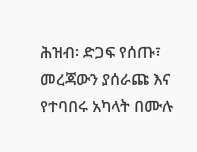ሕዝብ፡ ድጋፍ የሰጡ፣ መረጃውን ያሰራጩ እና የተባበሩ አካላት በሙሉ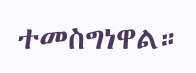ተመስግነዋል።